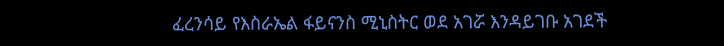ፈረንሳይ የእስራኤል ፋይናንስ ሚኒስትር ወደ አገሯ እንዳይገቡ አገደች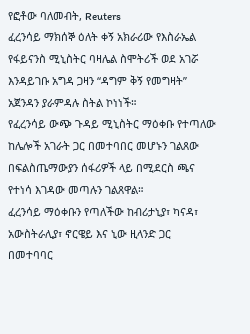የፎቶው ባለመብት, Reuters
ፈረንሳይ ማክሰኞ ዕለት ቀኝ አክራሪው የእስራኤል የፋይናንስ ሚኒስትር ባዛሌል ስሞትሪች ወደ አገሯ እንዳይገቡ አግዳ ጋዛን “ዳግም ቅኝ የመግዛት” አጀንዳን ያራምዳሉ ስትል ኮነነች።
የፈረንሳይ ውጭ ጉዳይ ሚኒስትር ማዕቀቡ የተጣለው ከሌሎች አገራት ጋር በመተባበር መሆኑን ገልጸው በፍልስጤማውያን ሰፋሪዎች ላይ በሚደርስ ጫና የተነሳ እገዳው መጣሉን ገልጸዋል።
ፈረንሳይ ማዕቀቡን የጣለችው ከብሪታኒያ፣ ካናዳ፣ አውስትራሊያ፣ ኖርዌይ እና ኒው ዚላንድ ጋር በመተባባር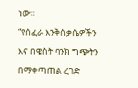ነው።
“የሰፈራ እንቅስቃሴዎችን እና በዌስት ባንክ ግጭትን በማቀጣጠል ረገድ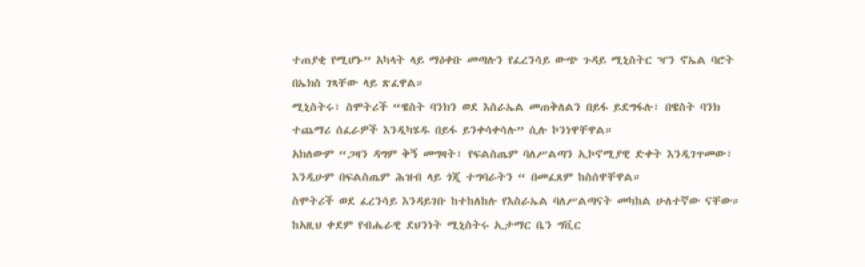ተጠያቂ የሚሆኑ” አካላት ላይ ማዕቀቡ መጣሉን የፈረንሳይ ውጭ ጉዳይ ሚኒስትር ዣን ኖኤል ባሮት በኤክስ ገጻቸው ላይ ጽፈዋል።
ሚኒስትሩ፣ ስሞትሪች “ዌስት ባንክን ወደ እስራኤል መጠቅለልን በይፋ ይደግፋሉ፣ በዌስት ባንክ ተጨማሪ ሰፈራዎች እንዲካሄዱ በይፋ ይንቀሳቀሳሉ” ሲሉ ኮንነዋቸዋል።
አክለውም “ጋዛን ዳግም ቅኝ መግዛት፣ የፍልስጤም ባለሥልጣን ኢኮኖሚያዊ ድቀት እንዲገጥመው፣ እንዲሁም በፍልስጤም ሕዝብ ላይ ጎጂ ተግባራትን “ በመፈጸም ከስሰዋቸዋል።
ስሞትሪች ወደ ፈረንሳይ እንዳይገቡ ከተከለከሉ የእስራኤል ባለሥልጣናት መካከል ሁለተኛው ናቸው።
ከአዚህ ቀደም የብሔራዊ ደህንነት ሚኒስትሩ ኢታማር ቤን ግቪር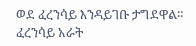ወደ ፈረንሳይ እንዳይገቡ ታግደዋል።
ፈረንሳይ አራት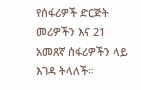የሰፋሪዎች ድርጅት መሪዎችን እና 21 አመጸኛ ሰፋሪዎችን ላይ እገዳ ትላለች።